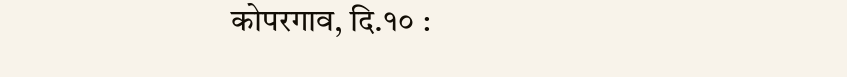कोपरगाव, दि.१० :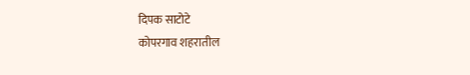दिपक साटोटे
कोपरगाव शहरातील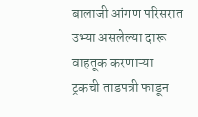बालाजी आंगण परिसरात उभ्या असलेल्या दारू वाहतूक करणाऱ्या ट्रकची ताडपत्री फाडून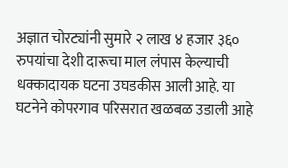अज्ञात चोरट्यांनी सुमारे २ लाख ४ हजार ३६० रुपयांचा देशी दारूचा माल लंपास केल्याची धक्कादायक घटना उघडकीस आली आहे. या घटनेने कोपरगाव परिसरात खळबळ उडाली आहे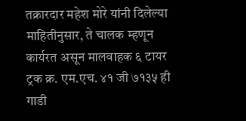तक्रारदार महेश मोरे यांनी दिलेल्या माहितीनुसार, ते चालक म्हणून कार्यरत असून मालवाहक ६ टायर ट्रक क्र. एम.एच. ४१ जी ७१३५ ही गाडी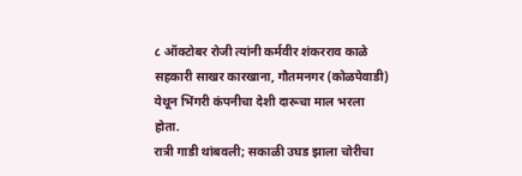८ ऑक्टोबर रोजी त्यांनी कर्मवीर शंकरराव काळे सहकारी साखर कारखाना, गौतमनगर (कोळपेवाडी) येथून भिंगरी कंपनीचा देशी दारूचा माल भरला होता.
रात्री गाडी थांबवली; सकाळी उघड झाला चोरीचा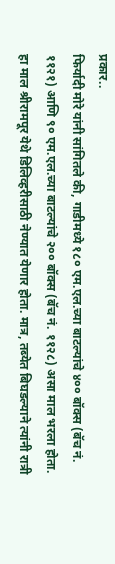प्रकार..
फिर्यादी मोरे यांनी सांगितले की, गाडीमध्ये १८० एम.एल.च्या बाटल्यांचे ४०० बॉक्स (बॅच नं. ११२१) आणि ९० एम.एल.च्या बाटल्यांचे २०० बॉक्स (बॅच नं. ११२८) असा माल भरला होता. हा माल श्रीरामपूर येथे डिलिव्हरीसाठी नेण्यात येणार होता. मात्र, तब्येत बिघडल्याने त्यांनी रात्री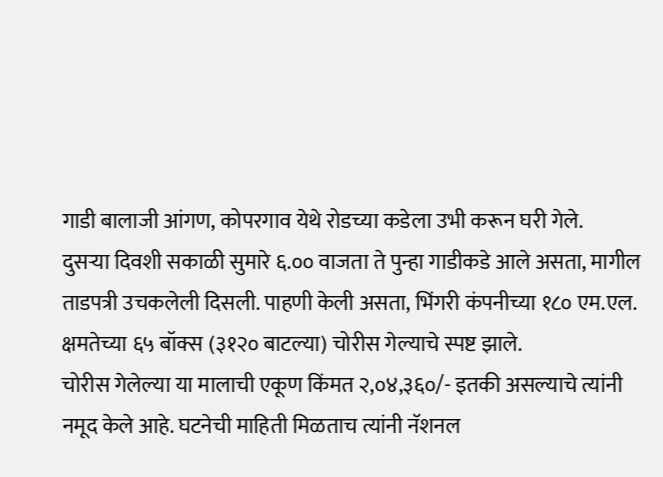गाडी बालाजी आंगण, कोपरगाव येथे रोडच्या कडेला उभी करून घरी गेले.
दुसऱ्या दिवशी सकाळी सुमारे ६.०० वाजता ते पुन्हा गाडीकडे आले असता, मागील ताडपत्री उचकलेली दिसली. पाहणी केली असता, भिंगरी कंपनीच्या १८० एम.एल. क्षमतेच्या ६५ बॉक्स (३१२० बाटल्या) चोरीस गेल्याचे स्पष्ट झाले.
चोरीस गेलेल्या या मालाची एकूण किंमत २,०४,३६०/- इतकी असल्याचे त्यांनी नमूद केले आहे. घटनेची माहिती मिळताच त्यांनी नॅशनल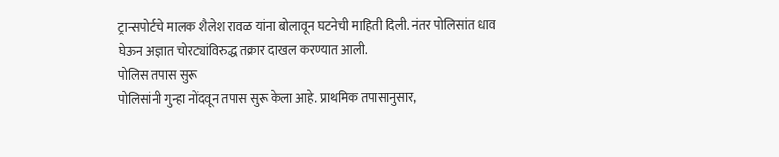ट्रान्सपोर्टचे मालक शैलेश रावळ यांना बोलावून घटनेची माहिती दिली. नंतर पोलिसांत धाव घेऊन अज्ञात चोरट्यांविरुद्ध तक्रार दाखल करण्यात आली.
पोलिस तपास सुरू
पोलिसांनी गुन्हा नोंदवून तपास सुरू केला आहे. प्राथमिक तपासानुसार,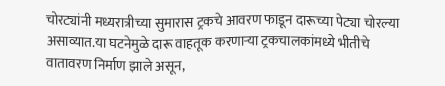चोरट्यांनी मध्यरात्रीच्या सुमारास ट्रकचे आवरण फाडून दारूच्या पेट्या चोरल्या असाव्यात.या घटनेमुळे दारू वाहतूक करणाऱ्या ट्रकचालकांमध्ये भीतीचे वातावरण निर्माण झाले असून,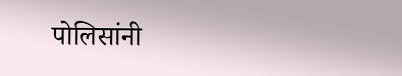पोलिसांनी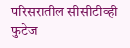परिसरातील सीसीटीव्ही फुटेज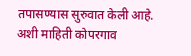तपासण्यास सुरुवात केली आहे. अशी माहिती कोपरगाव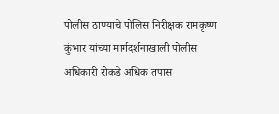पोलीस ठाण्याचे पोलिस निरीक्षक रामकृष्ण कुंभार यांच्या मार्गदर्शनाखाली पोलीस अधिकारी रोकडे अधिक तपास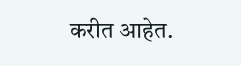करीत आहेत.